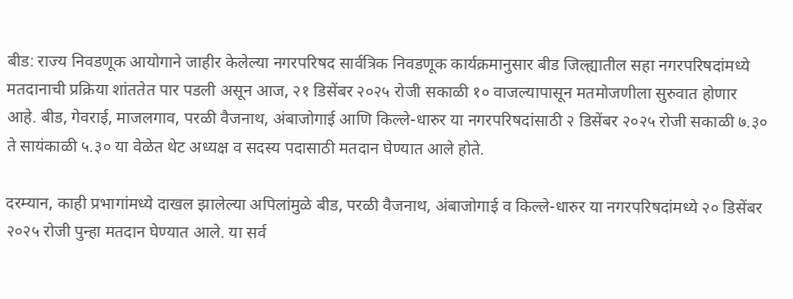बीड: राज्य निवडणूक आयोगाने जाहीर केलेल्या नगरपरिषद सार्वत्रिक निवडणूक कार्यक्रमानुसार बीड जिल्ह्यातील सहा नगरपरिषदांमध्ये मतदानाची प्रक्रिया शांततेत पार पडली असून आज, २१ डिसेंबर २०२५ रोजी सकाळी १० वाजल्यापासून मतमोजणीला सुरुवात होणार आहे. बीड, गेवराई, माजलगाव, परळी वैजनाथ, अंबाजोगाई आणि किल्ले-धारुर या नगरपरिषदांसाठी २ डिसेंबर २०२५ रोजी सकाळी ७.३० ते सायंकाळी ५.३० या वेळेत थेट अध्यक्ष व सदस्य पदासाठी मतदान घेण्यात आले होते.

दरम्यान, काही प्रभागांमध्ये दाखल झालेल्या अपिलांमुळे बीड, परळी वैजनाथ, अंबाजोगाई व किल्ले-धारुर या नगरपरिषदांमध्ये २० डिसेंबर २०२५ रोजी पुन्हा मतदान घेण्यात आले. या सर्व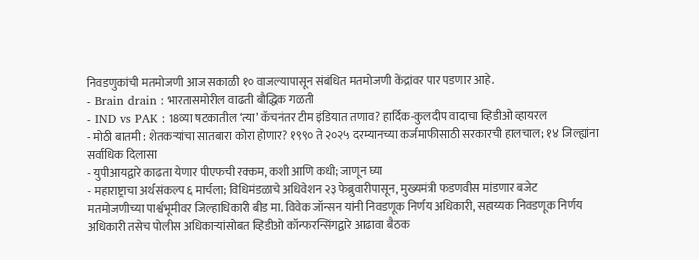निवडणुकांची मतमोजणी आज सकाळी १० वाजल्यापासून संबंधित मतमोजणी केंद्रांवर पार पडणार आहे.
- Brain drain : भारतासमोरील वाढती बौद्धिक गळती
- IND vs PAK : 18व्या षटकातील ‘त्या’ कॅचनंतर टीम इंडियात तणाव? हार्दिक-कुलदीप वादाचा व्हिडीओ व्हायरल
- मोठी बातमी : शेतकऱ्यांचा सातबारा कोरा होणार? १९९० ते २०२५ दरम्यानच्या कर्जमाफीसाठी सरकारची हालचाल; १४ जिल्ह्यांना सर्वाधिक दिलासा
- युपीआयद्वारे काढता येणार पीएफची रक्कम, कशी आणि कधी; जाणून घ्या
- महाराष्ट्राचा अर्थसंकल्प ६ मार्चला; विधिमंडळाचे अधिवेशन २३ फेब्रुवारीपासून, मुख्यमंत्री फडणवीस मांडणार बजेट
मतमोजणीच्या पार्श्वभूमीवर जिल्हाधिकारी बीड मा. विवेक जॉन्सन यांनी निवडणूक निर्णय अधिकारी, सहाय्यक निवडणूक निर्णय अधिकारी तसेच पोलीस अधिकाऱ्यांसोबत व्हिडीओ कॉन्फरन्सिंगद्वारे आढावा बैठक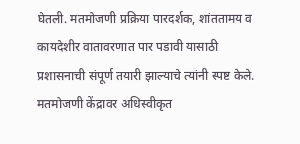घेतली. मतमोजणी प्रक्रिया पारदर्शक, शांततामय व कायदेशीर वातावरणात पार पडावी यासाठी प्रशासनाची संपूर्ण तयारी झाल्याचे त्यांनी स्पष्ट केले.
मतमोजणी केंद्रावर अधिस्वीकृत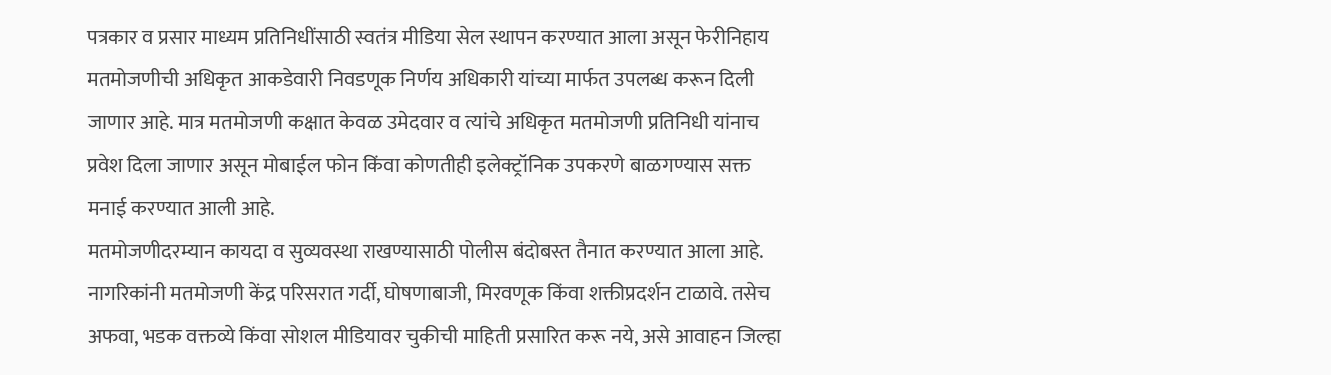पत्रकार व प्रसार माध्यम प्रतिनिधींसाठी स्वतंत्र मीडिया सेल स्थापन करण्यात आला असून फेरीनिहाय मतमोजणीची अधिकृत आकडेवारी निवडणूक निर्णय अधिकारी यांच्या मार्फत उपलब्ध करून दिली जाणार आहे. मात्र मतमोजणी कक्षात केवळ उमेदवार व त्यांचे अधिकृत मतमोजणी प्रतिनिधी यांनाच प्रवेश दिला जाणार असून मोबाईल फोन किंवा कोणतीही इलेक्ट्रॉनिक उपकरणे बाळगण्यास सक्त मनाई करण्यात आली आहे.
मतमोजणीदरम्यान कायदा व सुव्यवस्था राखण्यासाठी पोलीस बंदोबस्त तैनात करण्यात आला आहे. नागरिकांनी मतमोजणी केंद्र परिसरात गर्दी, घोषणाबाजी, मिरवणूक किंवा शक्तीप्रदर्शन टाळावे. तसेच अफवा, भडक वक्तव्ये किंवा सोशल मीडियावर चुकीची माहिती प्रसारित करू नये, असे आवाहन जिल्हा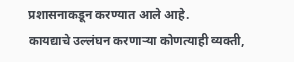प्रशासनाकडून करण्यात आले आहे.
कायद्याचे उल्लंघन करणाऱ्या कोणत्याही व्यक्ती,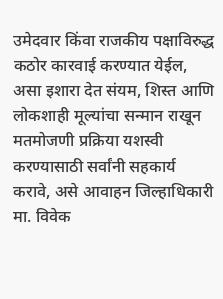उमेदवार किंवा राजकीय पक्षाविरुद्ध कठोर कारवाई करण्यात येईल, असा इशारा देत संयम, शिस्त आणि लोकशाही मूल्यांचा सन्मान राखून मतमोजणी प्रक्रिया यशस्वी करण्यासाठी सर्वांनी सहकार्य करावे, असे आवाहन जिल्हाधिकारी मा. विवेक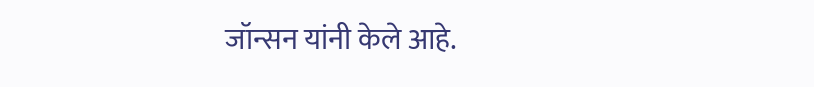जॉन्सन यांनी केले आहे.